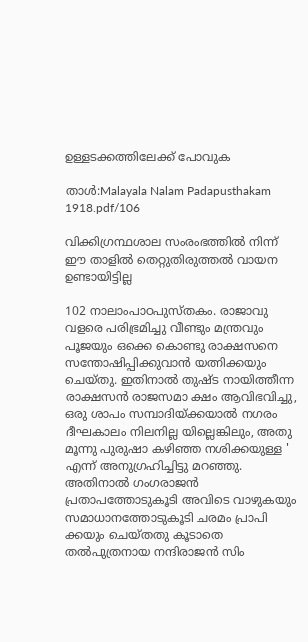ഉള്ളടക്കത്തിലേക്ക് പോവുക

താൾ:Malayala Nalam Padapusthakam 1918.pdf/106

വിക്കിഗ്രന്ഥശാല സംരംഭത്തിൽ നിന്ന്
ഈ താളിൽ തെറ്റുതിരുത്തൽ വായന ഉണ്ടായിട്ടില്ല

102 നാലാംപാഠപുസ്തകം. രാജാവു വളരെ പരിഭ്രമിച്ചു വീണ്ടും മന്ത്രവും പൂജയും ഒക്കെ കൊണ്ടു രാക്ഷസനെ സന്തോഷിപ്പിക്കുവാൻ യത്നിക്കയും ചെയ്തു. ഇതിനാൽ തുഷ്ട നായിത്തീന്ന രാക്ഷസൻ രാജസമാ ക്ഷം ആവിഭവിച്ചു, ഒരു ശാപം സമ്പാദിയ്ക്കയാൽ നഗരം ദീഘകാലം നിലനില്ല യില്ലെങ്കിലും, അതു മൂന്നു പുരുഷാ കഴിഞ്ഞ നശിക്കയുള്ള ' എന്ന് അനുഗ്രഹിച്ചിട്ടു മറഞ്ഞു. അതിനാൽ ഗംഗരാജൻ പ്രതാപത്തോടുകൂടി അവിടെ വാഴുകയും സമാധാനത്തോടുകൂടി ചരമം പ്രാപി ക്കയും ചെയ്തതു കൂടാതെ തൽപുത്രനായ നന്ദിരാജൻ സിം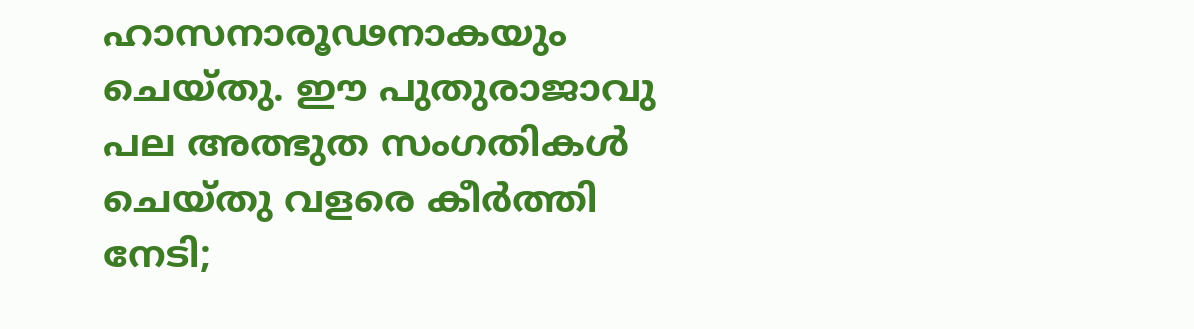ഹാസനാരൂഢനാകയും ചെയ്തു. ഈ പുതുരാജാവു പല അത്ഭുത സംഗതികൾ ചെയ്തു വളരെ കീർത്തി നേടി;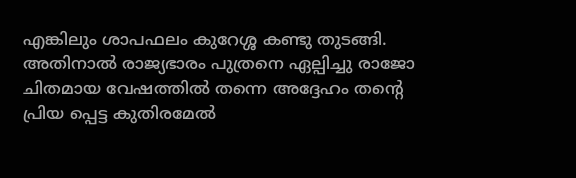എങ്കിലും ശാപഫലം കുറേശ്ശ കണ്ടു തുടങ്ങി. അതിനാൽ രാജ്യഭാരം പുത്രനെ ഏല്പിച്ചു രാജോ ചിതമായ വേഷത്തിൽ തന്നെ അദ്ദേഹം തന്റെ പ്രിയ പ്പെട്ട കുതിരമേൽ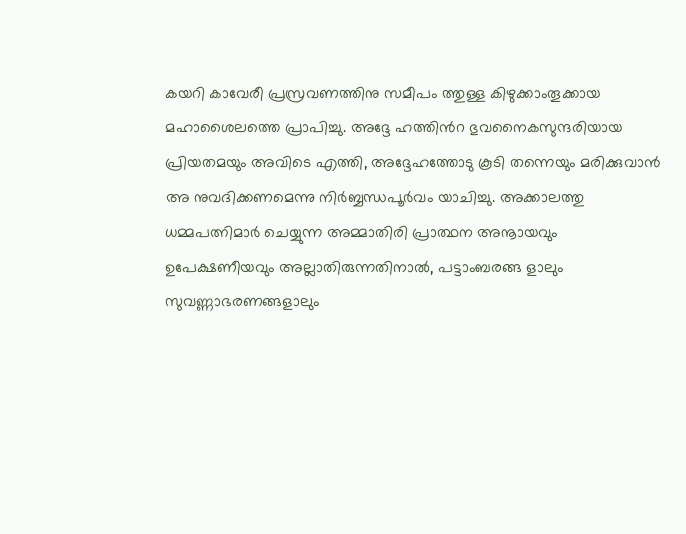കയറി കാവേരീ പ്രസ്രവണത്തിനു സമീപം ത്തുള്ള കിഴുക്കാംതൂക്കായ മഹാശൈലത്തെ പ്രാപിച്ചു. അദ്ദേ ഹത്തിൻറ ഭുവനൈകസുന്ദരിയായ പ്രിയതമയും അവിടെ എത്തി, അദ്ദേഹത്തോടു കൂടി തന്നെയും മരിക്കുവാൻ അ നുവദിക്കണമെന്നു നിർബ്ബന്ധപൂർവം യാചിച്ചു. അക്കാലത്തു ധമ്മപത്നിമാർ ചെയ്യുന്ന അമ്മാതിരി പ്രാത്ഥന അനൂായവും ഉപേക്ഷണീയവും അല്ലാതിരുന്നതിനാൽ, പട്ടാംബരങ്ങ ളാലും സുവണ്ണാഭരണങ്ങളാലും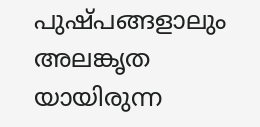പുഷ്പങ്ങളാലും അലങ്കൃത യായിരുന്ന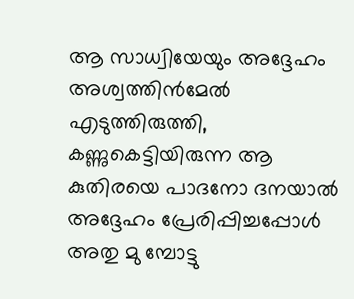ആ സാധ്വിയേയും അദ്ദേഹം അശ്വത്തിൻമേൽ എടുത്തിരുത്തി, കണ്ണുകെട്ടിയിരുന്ന ആ കുതിരയെ പാദനോ ദനയാൽ അദ്ദേഹം പ്രേരിപ്പിച്ചപ്പോൾ അതു മു മ്പോട്ടു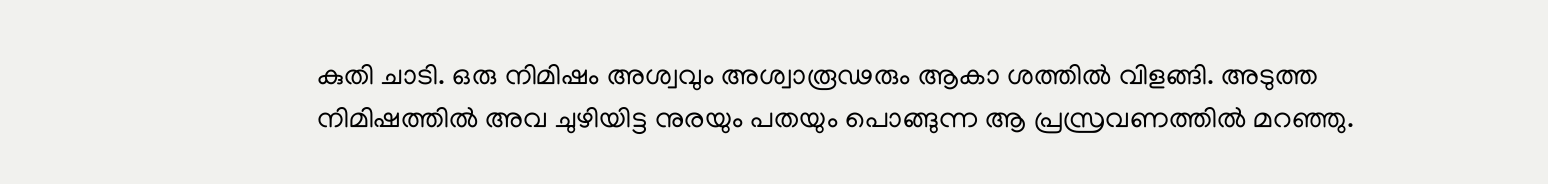കുതി ചാടി. ഒരു നിമിഷം അശ്വവും അശ്വാരൂഢരും ആകാ ശത്തിൽ വിളങ്ങി. അടുത്ത നിമിഷത്തിൽ അവ ചുഴിയിട്ട നുരയും പതയും പൊങ്ങുന്ന ആ പ്രസ്രവണത്തിൽ മറഞ്ഞു.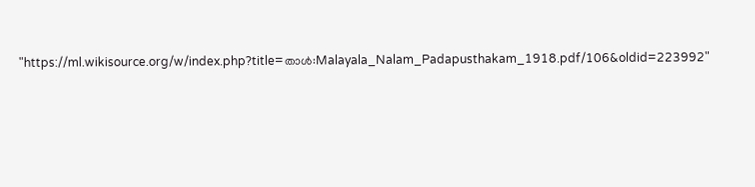"https://ml.wikisource.org/w/index.php?title=താൾ:Malayala_Nalam_Padapusthakam_1918.pdf/106&oldid=223992"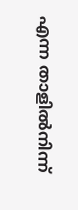എന്ന താളിൽനിന്ന്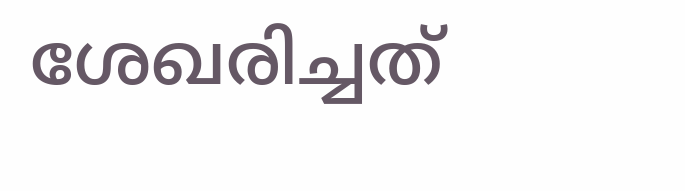ശേഖരിച്ചത്